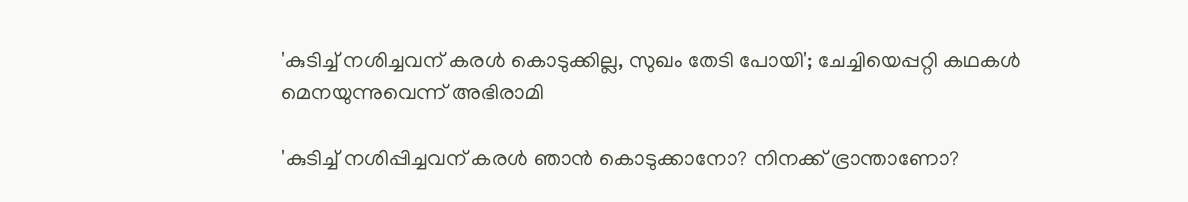'കുടിച്ച് നശിച്ചവന് കരള്‍ കൊടുക്കില്ല, സുഖം തേടി പോയി'; ചേച്ചിയെപ്പറ്റി കഥകള്‍ മെനയുന്നുവെന്ന് അഭിരാമി

'കുടിച്ച് നശിപ്പിച്ചവന് കരള്‍ ഞാന്‍ കൊടുക്കാനോ? നിനക്ക് ഭ്രാന്താണോ?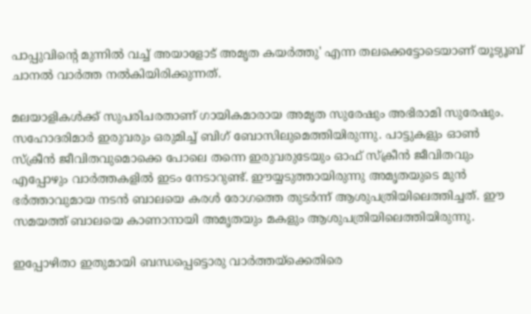പാപ്പുവിന്റെ മുന്നില്‍ വച്ച് അയാളോട് അമൃത കയര്‍ത്തു' എന്ന തലക്കെട്ടോടെയാണ് യൂട്യൂബ് ചാനല്‍ വാര്‍ത്ത നല്‍കിയിരിക്കുന്നത്.

മലയാളികള്‍ക്ക് സുപരിചരതാണ് ഗായികമാരായ അമൃത സുരേഷും അഭിരാമി സുരേഷും. സഹോദരിമാര്‍ ഇരുവരും ഒരുമിച്ച് ബിഗ് ബോസിലുമെത്തിയിരുന്നു. പാട്ടുകളും ഓണ്‍ സ്‌ക്രീന്‍ ജീവിതവുമൊക്കെ പോലെ തന്നെ ഇരുവരുടേയും ഓഫ് സ്‌ക്രീന്‍ ജീവിതവും എപ്പോഴും വാര്‍ത്തകളില്‍ ഇടം നേടാറുണ്ട്. ഈയ്യടുത്തായിരുന്നു അമൃതയുടെ മുന്‍ ഭര്‍ത്താവുമായ നടന്‍ ബാലയെ കരള്‍ രോഗത്തെ തുടര്‍ന്ന് ആശുപത്രിയിലെത്തിച്ചത്. ഈ സമയത്ത് ബാലയെ കാണാനായി അമൃതയും മകളും ആശുപത്രിയിലെത്തിയിരുന്നു.

ഇപ്പോഴിതാ ഇതുമായി ബന്ധപ്പെട്ടൊരു വാര്‍ത്തയ്‌ക്കെതിരെ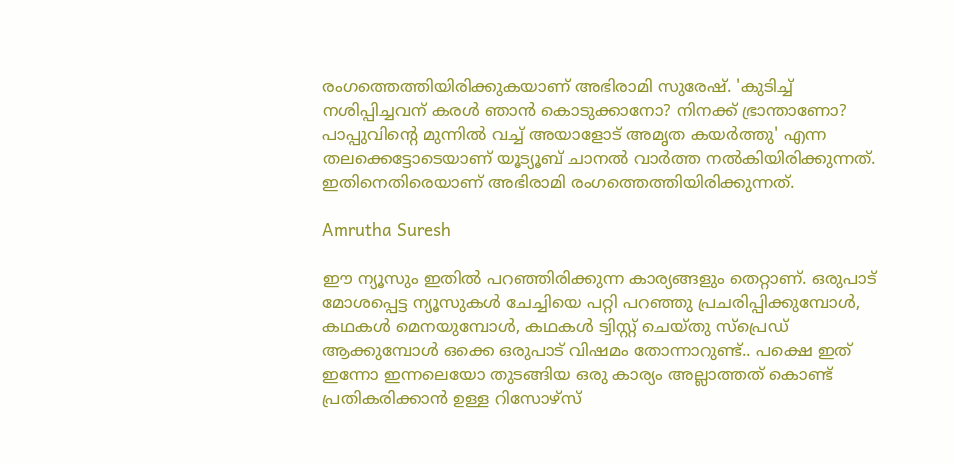രംഗത്തെത്തിയിരിക്കുകയാണ് അഭിരാമി സുരേഷ്. 'കുടിച്ച് നശിപ്പിച്ചവന് കരള്‍ ഞാന്‍ കൊടുക്കാനോ? നിനക്ക് ഭ്രാന്താണോ? പാപ്പുവിന്റെ മുന്നില്‍ വച്ച് അയാളോട് അമൃത കയര്‍ത്തു' എന്ന തലക്കെട്ടോടെയാണ് യൂട്യൂബ് ചാനല്‍ വാര്‍ത്ത നല്‍കിയിരിക്കുന്നത്. ഇതിനെതിരെയാണ് അഭിരാമി രംഗത്തെത്തിയിരിക്കുന്നത്.

Amrutha Suresh

ഈ ന്യൂസും ഇതില്‍ പറഞ്ഞിരിക്കുന്ന കാര്യങ്ങളും തെറ്റാണ്. ഒരുപാട് മോശപ്പെട്ട ന്യൂസുകള്‍ ചേച്ചിയെ പറ്റി പറഞ്ഞു പ്രചരിപ്പിക്കുമ്പോള്‍, കഥകള്‍ മെനയുമ്പോള്‍, കഥകള്‍ ട്വിസ്റ്റ് ചെയ്തു സ്‌പ്രെഡ് ആക്കുമ്പോള്‍ ഒക്കെ ഒരുപാട് വിഷമം തോന്നാറുണ്ട്.. പക്ഷെ ഇത് ഇന്നോ ഇന്നലെയോ തുടങ്ങിയ ഒരു കാര്യം അല്ലാത്തത് കൊണ്ട് പ്രതികരിക്കാന്‍ ഉള്ള റിസോഴ്‌സ്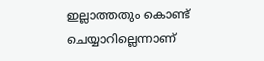ഇല്ലാത്തതും കൊണ്ട് ചെയ്യാറില്ലെന്നാണ്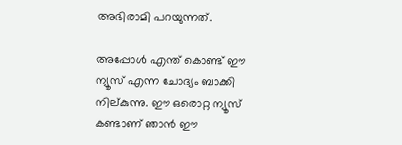അഭിരാമി പറയുന്നത്.

അപ്പോള്‍ എന്ത് കൊണ്ട് ഈ ന്യൂസ് എന്ന ചോദ്യം ബാക്കി നില്കുന്നു. ഈ ഒരൊറ്റ ന്യൂസ് കണ്ടാണ് ഞാന്‍ ഈ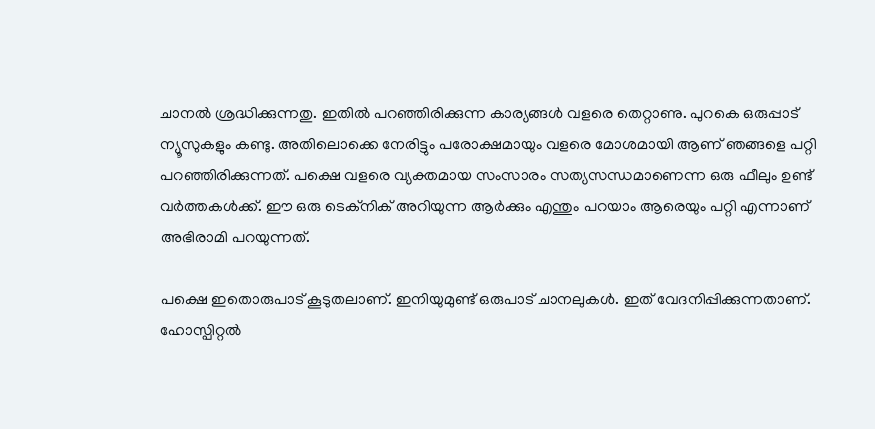ചാനല്‍ ശ്രദ്ധിക്കുന്നതു. ഇതില്‍ പറഞ്ഞിരിക്കുന്ന കാര്യങ്ങള്‍ വളരെ തെറ്റാണു. പുറകെ ഒരുപ്പാട് ന്യൂസുകളും കണ്ടു. അതിലൊക്കെ നേരിട്ടും പരോക്ഷമായും വളരെ മോശമായി ആണ് ഞങ്ങളെ പറ്റി പറഞ്ഞിരിക്കുന്നത്. പക്ഷെ വളരെ വ്യക്തമായ സംസാരം സത്യസന്ധമാണെന്ന ഒരു ഫീലും ഉണ്ട് വര്‍ത്തകള്‍ക്ക്. ഈ ഒരു ടെക്നിക് അറിയുന്ന ആര്‍ക്കും എന്തും പറയാം ആരെയും പറ്റി എന്നാണ് അഭിരാമി പറയുന്നത്.

പക്ഷെ ഇതൊരുപാട് കൂടുതലാണ്. ഇനിയുമുണ്ട് ഒരുപാട് ചാനലുകള്‍. ഇത് വേദനിപ്പിക്കുന്നതാണ്. ഹോസ്പിറ്റല്‍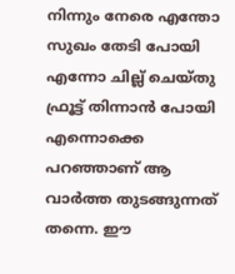നിന്നും നേരെ എന്തോ സുഖം തേടി പോയി എന്നോ ചില്ല് ചെയ്തു ഫ്രൂട്ട് തിന്നാന്‍ പോയി എന്നൊക്കെ പറഞ്ഞാണ് ആ വാര്‍ത്ത തുടങ്ങുന്നത് തന്നെ. ഈ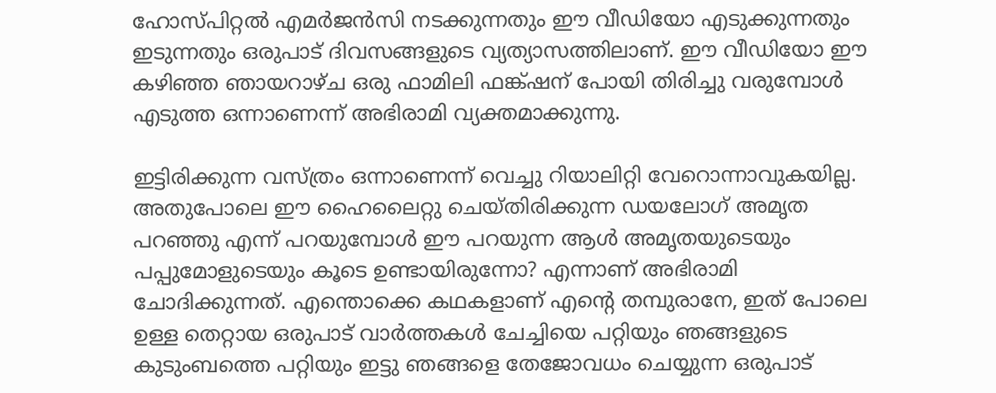ഹോസ്പിറ്റല്‍ എമര്‍ജന്‍സി നടക്കുന്നതും ഈ വീഡിയോ എടുക്കുന്നതും ഇടുന്നതും ഒരുപാട് ദിവസങ്ങളുടെ വ്യത്യാസത്തിലാണ്. ഈ വീഡിയോ ഈ കഴിഞ്ഞ ഞായറാഴ്ച ഒരു ഫാമിലി ഫങ്ക്ഷന് പോയി തിരിച്ചു വരുമ്പോള്‍ എടുത്ത ഒന്നാണെന്ന് അഭിരാമി വ്യക്തമാക്കുന്നു.

ഇട്ടിരിക്കുന്ന വസ്ത്രം ഒന്നാണെന്ന് വെച്ചു റിയാലിറ്റി വേറൊന്നാവുകയില്ല. അതുപോലെ ഈ ഹൈലൈറ്റു ചെയ്തിരിക്കുന്ന ഡയലോഗ് അമൃത പറഞ്ഞു എന്ന് പറയുമ്പോള്‍ ഈ പറയുന്ന ആള്‍ അമൃതയുടെയും പപ്പുമോളുടെയും കൂടെ ഉണ്ടായിരുന്നോ? എന്നാണ് അഭിരാമി ചോദിക്കുന്നത്. എന്തൊക്കെ കഥകളാണ് എന്റെ തമ്പുരാനേ, ഇത് പോലെ ഉള്ള തെറ്റായ ഒരുപാട് വാര്‍ത്തകള്‍ ചേച്ചിയെ പറ്റിയും ഞങ്ങളുടെ കുടുംബത്തെ പറ്റിയും ഇട്ടു ഞങ്ങളെ തേജോവധം ചെയ്യുന്ന ഒരുപാട്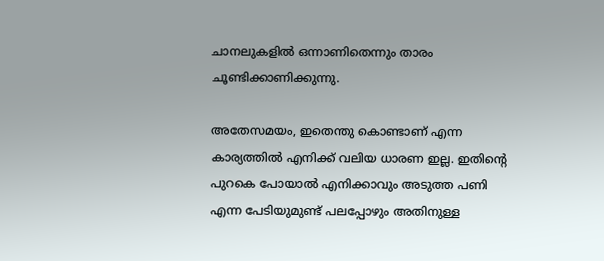ചാനലുകളില്‍ ഒന്നാണിതെന്നും താരം ചൂണ്ടിക്കാണിക്കുന്നു.

അതേസമയം, ഇതെന്തു കൊണ്ടാണ് എന്ന കാര്യത്തില്‍ എനിക്ക് വലിയ ധാരണ ഇല്ല. ഇതിന്റെ പുറകെ പോയാല്‍ എനിക്കാവും അടുത്ത പണി എന്ന പേടിയുമുണ്ട് പലപ്പോഴും അതിനുള്ള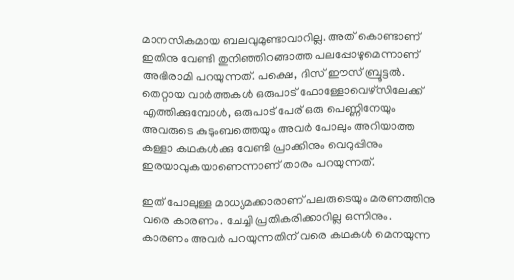മാനസികമായ ബലവുമുണ്ടാവാറില്ല. അത് കൊണ്ടാണ് ഇതിനു വേണ്ടി തുനിഞ്ഞിറങ്ങാത്ത പലപ്പോഴുമെന്നാണ് അഭിരാമി പറയുന്നത്. പക്ഷെ, ദിസ് ഈസ് ബ്രൂട്ടല്‍. തെറ്റായ വാര്‍ത്തകള്‍ ഒരുപാട് ഫോള്ളോവെഴ്‌സിലേക്ക് എത്തിക്കുമ്പോള്‍, ഒരുപാട് പേര് ഒരു പെണ്ണിനേയും അവരുടെ കുടുംബത്തെയും അവര്‍ പോലും അറിയാത്ത കള്ളാ കഥകള്‍ക്കു വേണ്ടി പ്രാക്കിനും വെറുപ്പിനും ഇരയാവുകയാണെന്നാണ് താരം പറയുന്നത്.

ഇത് പോലുള്ള മാധ്യമക്കാരാണ് പലരുടെയും മരണത്തിനു വരെ കാരണം. ചേച്ചി പ്രതികരിക്കാറില്ല ഒന്നിനും. കാരണം അവര്‍ പറയുന്നതിന് വരെ കഥകള്‍ മെനയുന്ന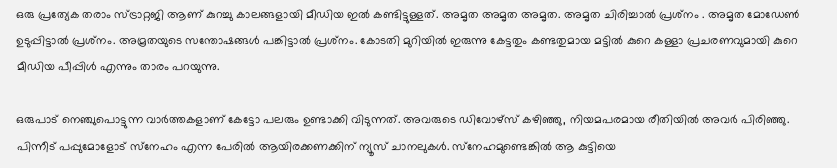ഒരു പ്രത്യേക തരാം സ്ട്രാറ്റജി ആണ് കുറച്ചു കാലങ്ങളായി മീഡിയ ഇല്‍ കണ്ടിട്ടുള്ളത്. അമൃത അമൃത അമൃത. അമൃത ചിരിച്ചാല്‍ പ്രശ്‌നം . അമൃത മോഡേണ്‍ ഉടുപ്പിട്ടാല്‍ പ്രശ്‌നം. അമ്രതയുടെ സന്തോഷങ്ങള്‍ പങ്കിട്ടാല്‍ പ്രശ്‌നം. കോടതി മുറിയില്‍ ഇരുന്നു കേട്ടതും കണ്ടതുമായ മട്ടില്‍ കുറെ കള്ളാ പ്രചരണവുമായി കുറെ മീഡിയ പീപ്പിള്‍ എന്നും താരം പറയുന്നു.

ഒരുപാട് നെഞ്ചുപൊട്ടുന്ന വാര്‍ത്തകളാണ് കേട്ടോ പലരും ഉണ്ടാക്കി വിടുന്നത്. അവരുടെ ഡിവോഴ്‌സ് കഴിഞ്ഞു, നിയമപരമായ രീതിയില്‍ അവര്‍ പിരിഞ്ഞു. പിന്നീട് പപ്പുമോളോട് സ്‌നേഹം എന്ന പേരില്‍ ആയിരക്കണക്കിന് ന്യൂസ് ചാനലുകള്‍. സ്‌നേഹമുണ്ടെങ്കില്‍ ആ കുട്ടിയെ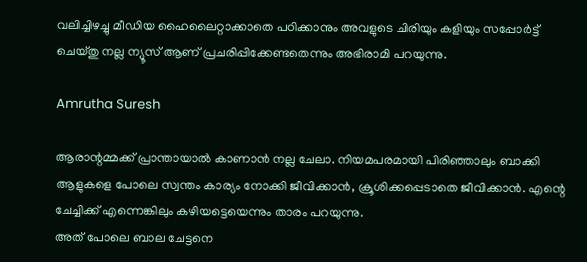വലിച്ചിഴച്ചു മീഡിയ ഹൈലൈറ്റാക്കാതെ പഠിക്കാനും അവളുടെ ചിരിയും കളിയും സപ്പോര്‍ട്ട് ചെയ്തു നല്ല ന്യൂസ് ആണ് പ്രചരിപ്പിക്കേണ്ടതെന്നും അഭിരാമി പറയുന്നു.

Amrutha Suresh

ആരാന്റമ്മക്ക് പ്രാന്തായാല്‍ കാണാന്‍ നല്ല ചേലാ. നിയമപരമായി പിരിഞ്ഞാലും ബാക്കി ആളുകളെ പോലെ സ്വന്തം കാര്യം നോക്കി ജീവിക്കാന്‍, ക്രൂശിക്കപ്പെടാതെ ജീവിക്കാന്‍. എന്റെ ചേച്ചിക്ക് എന്നെങ്കിലും കഴിയട്ടെയെന്നും താരം പറയുന്നു.
അത് പോലെ ബാല ചേട്ടനെ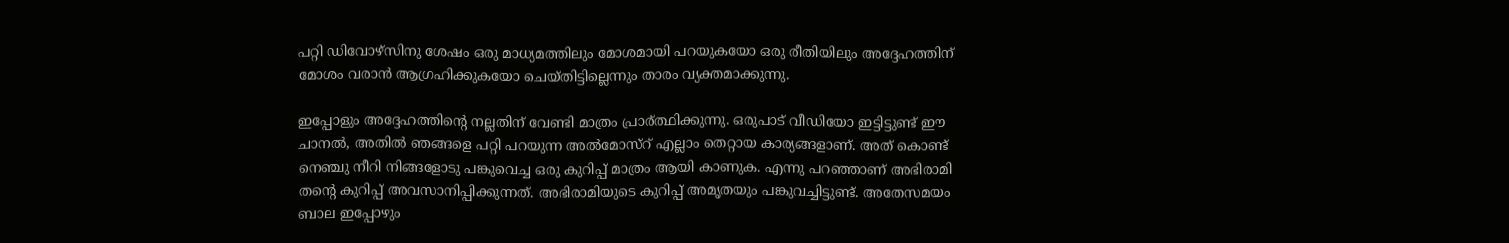പറ്റി ഡിവോഴ്‌സിനു ശേഷം ഒരു മാധ്യമത്തിലും മോശമായി പറയുകയോ ഒരു രീതിയിലും അദ്ദേഹത്തിന് മോശം വരാന്‍ ആഗ്രഹിക്കുകയോ ചെയ്തിട്ടില്ലെന്നും താരം വ്യക്തമാക്കുന്നു.

ഇപ്പോളും അദ്ദേഹത്തിന്റെ നല്ലതിന് വേണ്ടി മാത്രം പ്രാര്ത്ഥിക്കുന്നു. ഒരുപാട് വീഡിയോ ഇട്ടിട്ടുണ്ട് ഈ ചാനല്‍, അതില്‍ ഞങ്ങളെ പറ്റി പറയുന്ന അല്‍മോസ്‌റ് എല്ലാം തെറ്റായ കാര്യങ്ങളാണ്. അത് കൊണ്ട് നെഞ്ചു നീറി നിങ്ങളോടു പങ്കുവെച്ച ഒരു കുറിപ്പ് മാത്രം ആയി കാണുക. എന്നു പറഞ്ഞാണ് അഭിരാമി തന്റെ കുറിപ്പ് അവസാനിപ്പിക്കുന്നത്. അഭിരാമിയുടെ കുറിപ്പ് അമൃതയും പങ്കുവച്ചിട്ടുണ്ട്. അതേസമയം ബാല ഇപ്പോഴും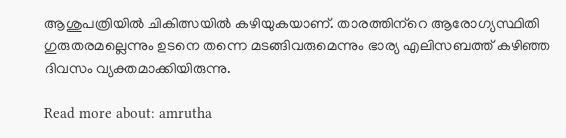ആശുപത്രിയില്‍ ചികിത്സയില്‍ കഴിയുകയാണ്. താരത്തിന്‌റെ ആരോഗ്യസ്ഥിതി ഗുരുതരമല്ലെന്നും ഉടനെ തന്നെ മടങ്ങിവരുമെന്നും ഭാര്യ എലിസബത്ത് കഴിഞ്ഞ ദിവസം വ്യക്തമാക്കിയിരുന്നു.

Read more about: amrutha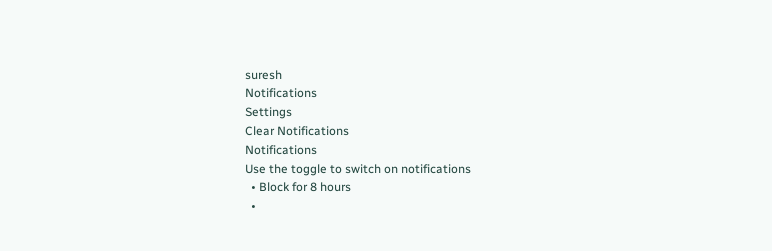suresh
Notifications
Settings
Clear Notifications
Notifications
Use the toggle to switch on notifications
  • Block for 8 hours
  •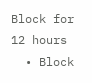Block for 12 hours
  • Block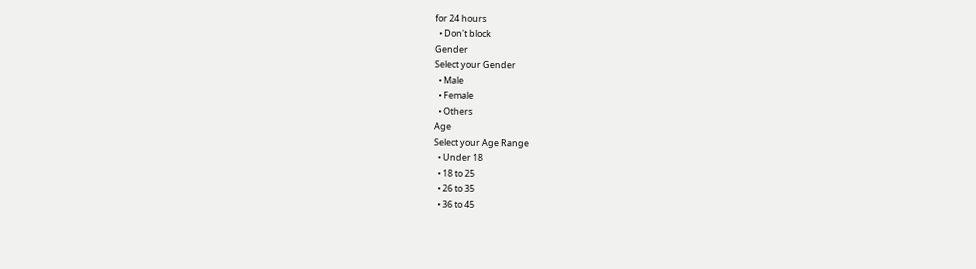for 24 hours
  • Don't block
Gender
Select your Gender
  • Male
  • Female
  • Others
Age
Select your Age Range
  • Under 18
  • 18 to 25
  • 26 to 35
  • 36 to 45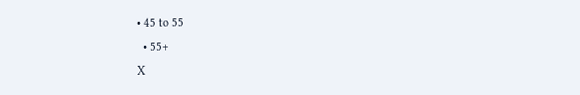• 45 to 55
  • 55+
X